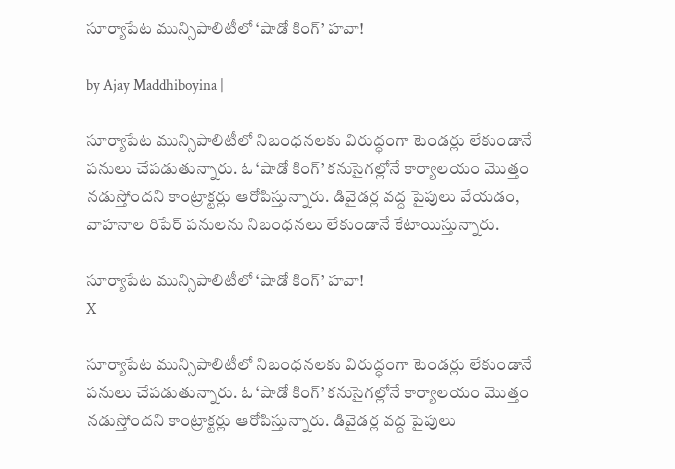సూర్యాపేట మున్సిపాలిటీలో ‘షాడో కింగ్’ హవా!

by Ajay Maddhiboyina |

సూర్యాపేట మున్సిపాలిటీలో నిబంధనలకు విరుద్ధంగా టెండర్లు లేకుండానే పనులు చేపడుతున్నారు. ఓ ‘షాడో కింగ్’ కనుసైగల్లోనే కార్యాలయం మొత్తం నడుస్తోందని కాంట్రాక్టర్లు ఆరోపిస్తున్నారు. డివైడర్ల వద్ద పైపులు వేయడం, వాహనాల రిపేర్ పనులను నిబంధనలు లేకుండానే కేటాయిస్తున్నారు.

సూర్యాపేట మున్సిపాలిటీలో ‘షాడో కింగ్’ హవా!
X

సూర్యాపేట మున్సిపాలిటీలో నిబంధనలకు విరుద్ధంగా టెండర్లు లేకుండానే పనులు చేపడుతున్నారు. ఓ ‘షాడో కింగ్’ కనుసైగల్లోనే కార్యాలయం మొత్తం నడుస్తోందని కాంట్రాక్టర్లు ఆరోపిస్తున్నారు. డివైడర్ల వద్ద పైపులు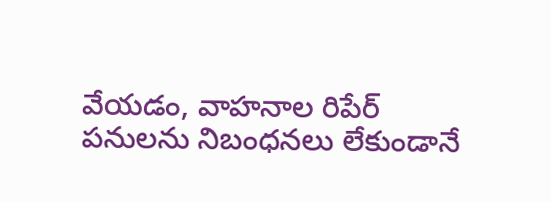వేయడం, వాహనాల రిపేర్ పనులను నిబంధనలు లేకుండానే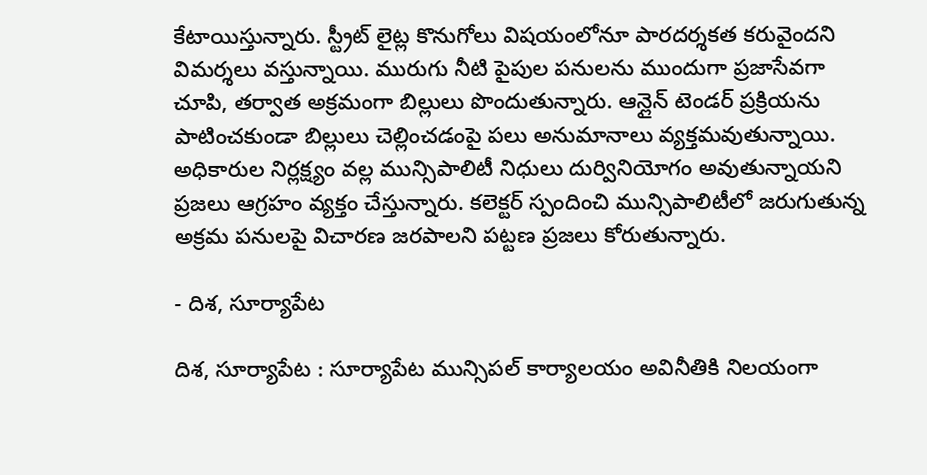కేటాయిస్తున్నారు. స్ట్రీట్ లైట్ల కొనుగోలు విషయంలోనూ పారదర్శకత కరువైందని విమర్శలు వస్తున్నాయి. మురుగు నీటి పైపుల పనులను ముందుగా ప్రజాసేవగా చూపి, తర్వాత అక్రమంగా బిల్లులు పొందుతున్నారు. ఆన్లైన్ టెండర్ ప్రక్రియను పాటించకుండా బిల్లులు చెల్లించడంపై పలు అనుమానాలు వ్యక్తమవుతున్నాయి. అధికారుల నిర్లక్ష్యం వల్ల మున్సిపాలిటీ నిధులు దుర్వినియోగం అవుతున్నాయని ప్రజలు ఆగ్రహం వ్యక్తం చేస్తున్నారు. కలెక్టర్ స్పందించి మున్సిపాలిటీలో జరుగుతున్న అక్రమ పనులపై విచారణ జరపాలని పట్టణ ప్రజలు కోరుతున్నారు.

- దిశ, సూర్యాపేట

దిశ, సూర్యాపేట : సూర్యాపేట మున్సిపల్ కార్యాలయం అవినీతికి నిలయంగా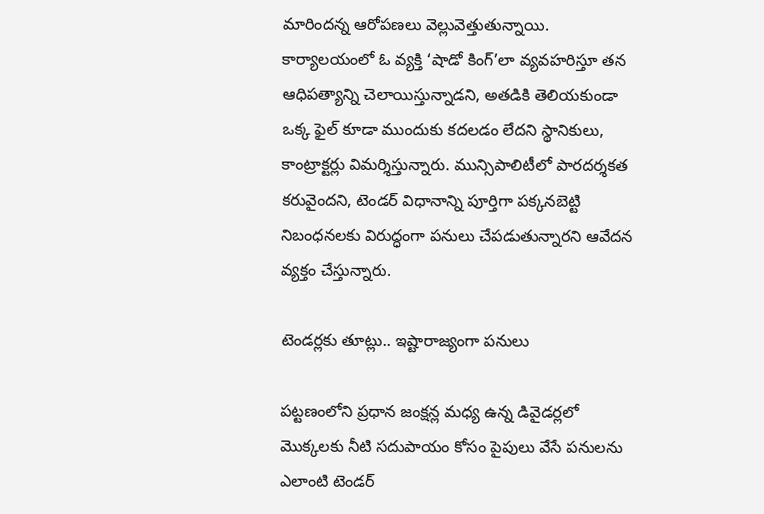మారిందన్న ఆరోపణలు వెల్లువెత్తుతున్నాయి. కార్యాలయంలో ఓ వ్యక్తి ‘షాడో కింగ్’లా వ్యవహరిస్తూ తన ఆధిపత్యాన్ని చెలాయిస్తున్నాడని, అతడికి తెలియకుండా ఒక్క ఫైల్ కూడా ముందుకు కదలడం లేదని స్థానికులు, కాంట్రాక్టర్లు విమర్శిస్తున్నారు. మున్సిపాలిటీలో పారదర్శకత కరువైందని, టెండర్ విధానాన్ని పూర్తిగా పక్కనబెట్టి నిబంధనలకు విరుద్ధంగా పనులు చేపడుతున్నారని ఆవేదన వ్యక్తం చేస్తున్నారు.

టెండర్లకు తూట్లు.. ఇష్టారాజ్యంగా పనులు

పట్టణంలోని ప్రధాన జంక్షన్ల మధ్య ఉన్న డివైడర్లలో మొక్కలకు నీటి సదుపాయం కోసం పైపులు వేసే పనులను ఎలాంటి టెండర్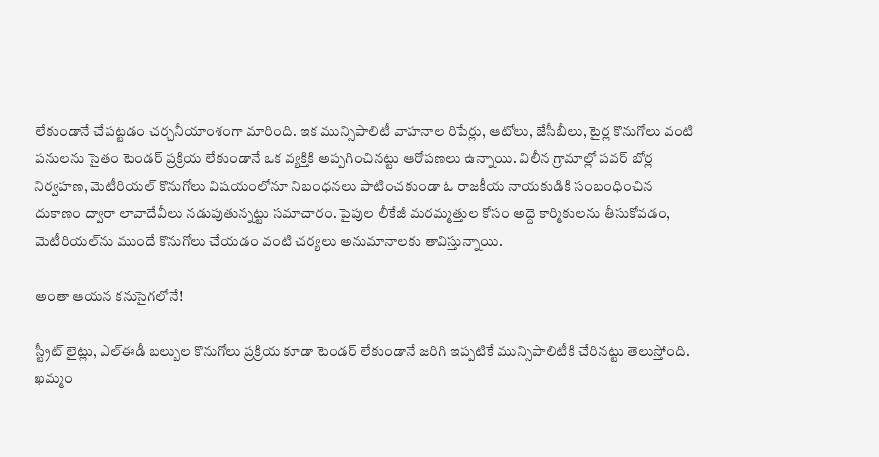లేకుండానే చేపట్టడం చర్చనీయాంశంగా మారింది. ఇక మున్సిపాలిటీ వాహనాల రిపేర్లు, ఆటోలు, జేసీబీలు, టైర్ల కొనుగోలు వంటి పనులను సైతం టెండర్ ప్రక్రియ లేకుండానే ఒక వ్యక్తికి అప్పగించినట్టు ఆరోపణలు ఉన్నాయి. విలీన గ్రామాల్లో పవర్ బోర్ల నిర్వహణ, మెటీరియల్ కొనుగోలు విషయంలోనూ నిబంధనలు పాటించకుండా ఓ రాజకీయ నాయకుడికి సంబంధించిన దుకాణం ద్వారా లావాదేవీలు నడుపుతున్నట్టు సమాచారం. పైపుల లీకేజీ మరమ్మత్తుల కోసం అద్దె కార్మికులను తీసుకోవడం, మెటీరియల్‌ను ముందే కొనుగోలు చేయడం వంటి చర్యలు అనుమానాలకు తావిస్తున్నాయి.

అంతా ఆయన కనుసైగలోనే!

స్ట్రీట్ లైట్లు, ఎల్ఈడీ బల్బుల కొనుగోలు ప్రక్రియ కూడా టెండర్ లేకుండానే జరిగి ఇప్పటికే మున్సిపాలిటీకి చేరినట్టు తెలుస్తోంది. ఖమ్మం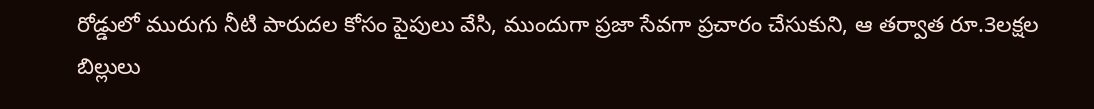రోడ్డులో మురుగు నీటి పారుదల కోసం పైపులు వేసి, ముందుగా ప్రజా సేవగా ప్రచారం చేసుకుని, ఆ తర్వాత రూ.3లక్షల బిల్లులు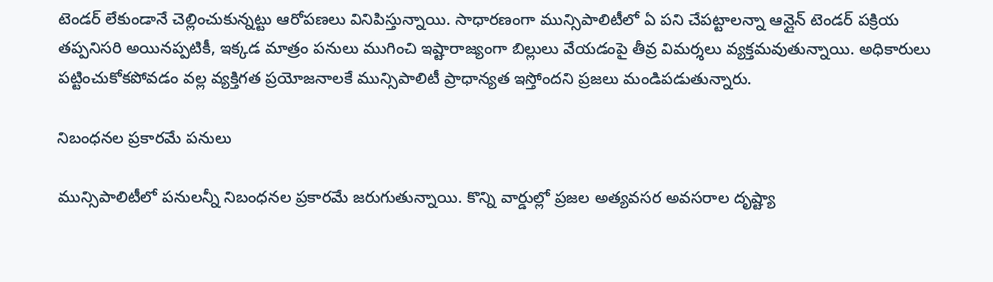టెండర్ లేకుండానే చెల్లించుకున్నట్టు ఆరోపణలు వినిపిస్తున్నాయి. సాధారణంగా మున్సిపాలిటీలో ఏ పని చేపట్టాలన్నా ఆన్లైన్ టెండర్ పక్రియ తప్పనిసరి అయినప్పటికీ, ఇక్కడ మాత్రం పనులు ముగించి ఇష్టారాజ్యంగా బిల్లులు వేయడంపై తీవ్ర విమర్శలు వ్యక్తమవుతున్నాయి. అధికారులు పట్టించుకోకపోవడం వల్ల వ్యక్తిగత ప్రయోజనాలకే మున్సిపాలిటీ ప్రాధాన్యత ఇస్తోందని ప్రజలు మండిపడుతున్నారు.

నిబంధనల ప్రకారమే పనులు

మున్సిపాలిటీలో పనులన్నీ నిబంధనల ప్రకారమే జరుగుతున్నాయి. కొన్ని వార్డుల్లో ప్రజల అత్యవసర అవసరాల దృష్ట్యా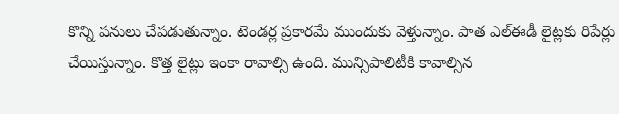కొన్ని పనులు చేపడుతున్నాం. టెండర్ల ప్రకారమే ముందుకు వెళ్తున్నాం. పాత ఎల్ఈడీ లైట్లకు రిపేర్లు చేయిస్తున్నాం. కొత్త లైట్లు ఇంకా రావాల్సి ఉంది. మున్సిపాలిటీకి కావాల్సిన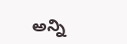అన్ని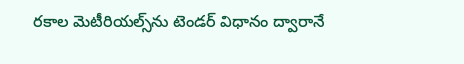రకాల మెటీరియల్స్‌ను టెండర్ విధానం ద్వారానే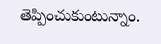తెప్పించుకుంటున్నాం.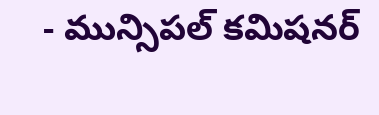- మున్సిపల్ కమిషనర్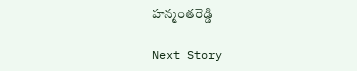హన్మంతరెడ్డి

Next Story